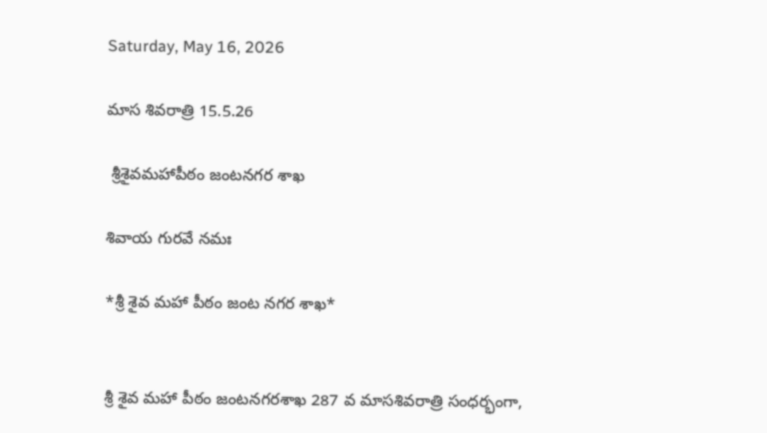Saturday, May 16, 2026

మాస శివరాత్రి 15.5.26

 శ్రీశైవమహాపీఠం జంటనగర శాఖ

శివాయ గురవే నమః

*శ్రీ శైవ మహా పీఠం జంట నగర శాఖ*


శ్రీ శైవ మహా పీఠం జంటనగరశాఖ 287 వ మాసశివరాత్రి సంధర్భంగా,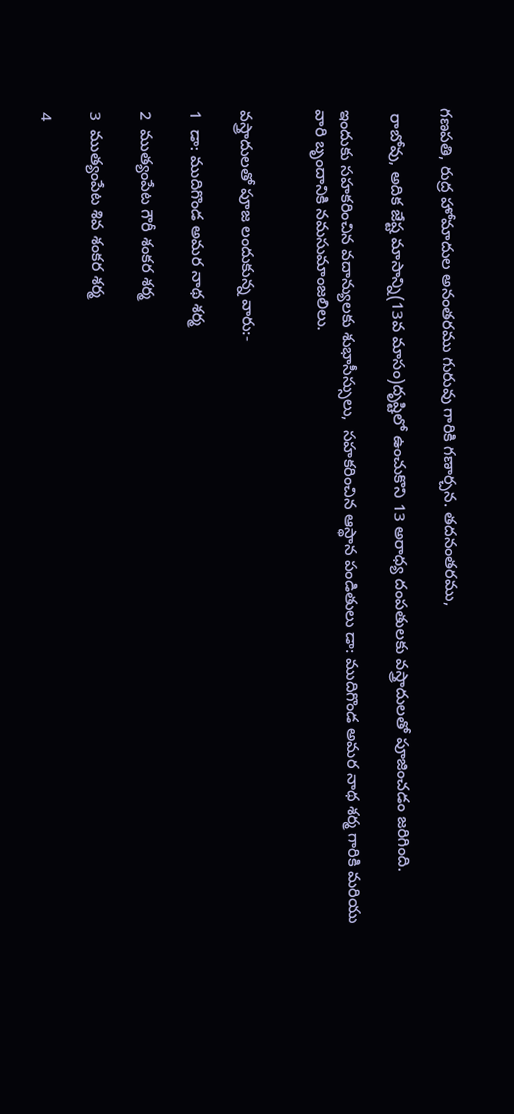గణపతి, రుద్ర హోమాదుల అనంతరము గురువు గారికి గణార్చన. తదనంతరము,

 రాబోవు, అదిక జేష్ట మాసాన్ని(13వ మాసం)దృష్టిలో ఉంచుకొని 13 అరాధ్య దంపతులకు వస్త్రాదులతో పూజించడం జరిగింది.

ఇందుకు సహకరించిన వదాన్యులకు శుభాసీస్సులు,  సహకరించిన ఆస్థాన పండితులు డా: ముదిగొండ అమర నాథ శర్మ గారికి మరియు వారి బృందానికి నమసుమాంజలిలు.


వస్త్రాదులతో పూజ లందుకున్న వారు:-

1  డా: ముదిగొండ అమర నాథ శర్మ

2  ముత్యంపేట గౌరీ శంకర శర్మ

3  ముత్యంపేట శివ శంకర శర్మ

4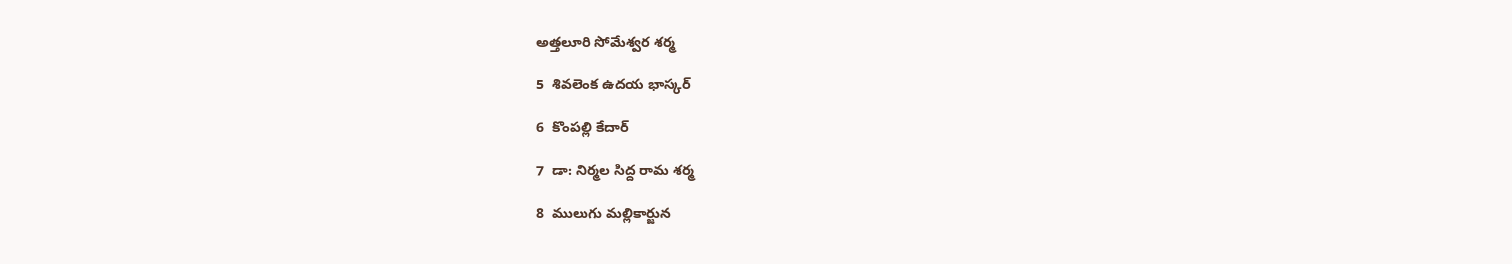అత్తలూరి సోమేశ్వర శర్మ

5  శివలెంక ఉదయ భాస్కర్

6  కొంపల్లి కేదార్

7  డా: నిర్మల సిద్ద రామ శర్మ

8  ములుగు మల్లికార్జున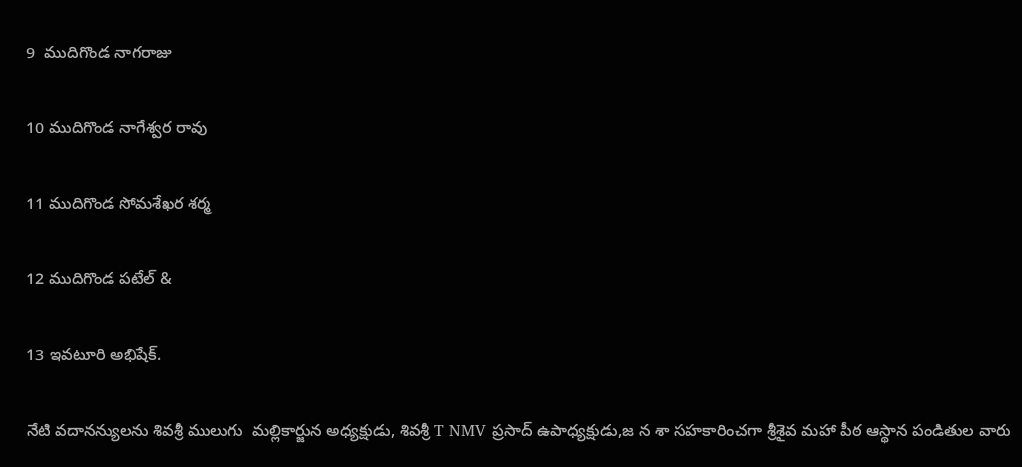9  ముదిగొండ నాగరాజు

10 ముదిగొండ నాగేశ్వర రావు

11 ముదిగొండ సోమశేఖర శర్మ

12 ముదిగొండ పటేల్ &

13 ఇవటూరి అభిషేక్.

నేటి వదానన్యులను శివశ్రీ ములుగు  మల్లికార్జున అధ్యక్షుడు, శివశ్రీ T NMV ప్రసాద్ ఉపాధ్యక్షుడు,జ న శా సహకారించగా శ్రీశైవ మహా పీఠ ఆస్థాన పండితుల వారు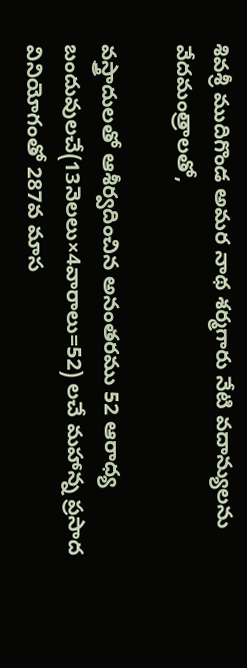శివశ్రీ ముదిగొండ అమర నాథ శర్మగారు నేటి వదాన్యులను వేదమంత్రాలతో,

వస్త్రాదులతో ఆశీర్వదించిన అనంతరము 52 ఆరాధ్య బందువులచే(13నెలలు×4వారాలు=52) లచే మహాన్న ప్రసాద వినియోగంతో 287వ మాస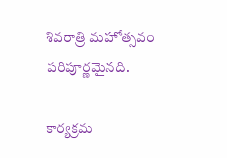శివరాత్రి మహోత్సవం పరిపూర్ణమైనది.

కార్యక్రమ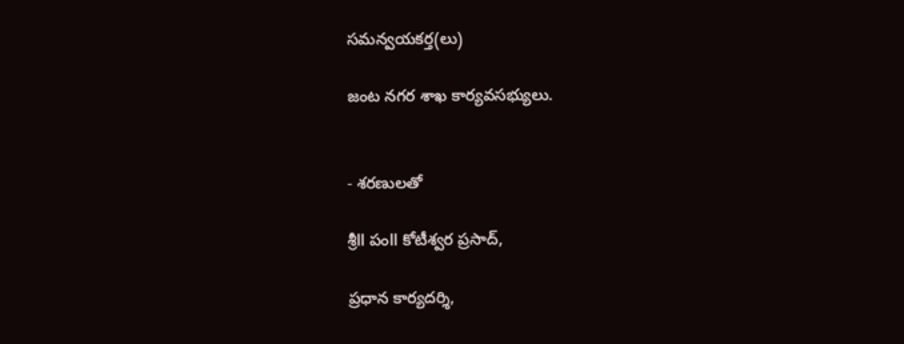సమన్వయకర్త(లు)

జంట నగర శాఖ కార్యవసభ్యులు.


- శరణులతో

శ్రీll పంll కోటీశ్వర ప్రసాద్,

ప్రధాన కార్యదర్శి,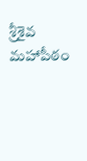శ్రీశైవ మహాపీఠం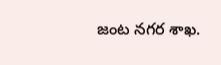జంట నగర శాఖ.